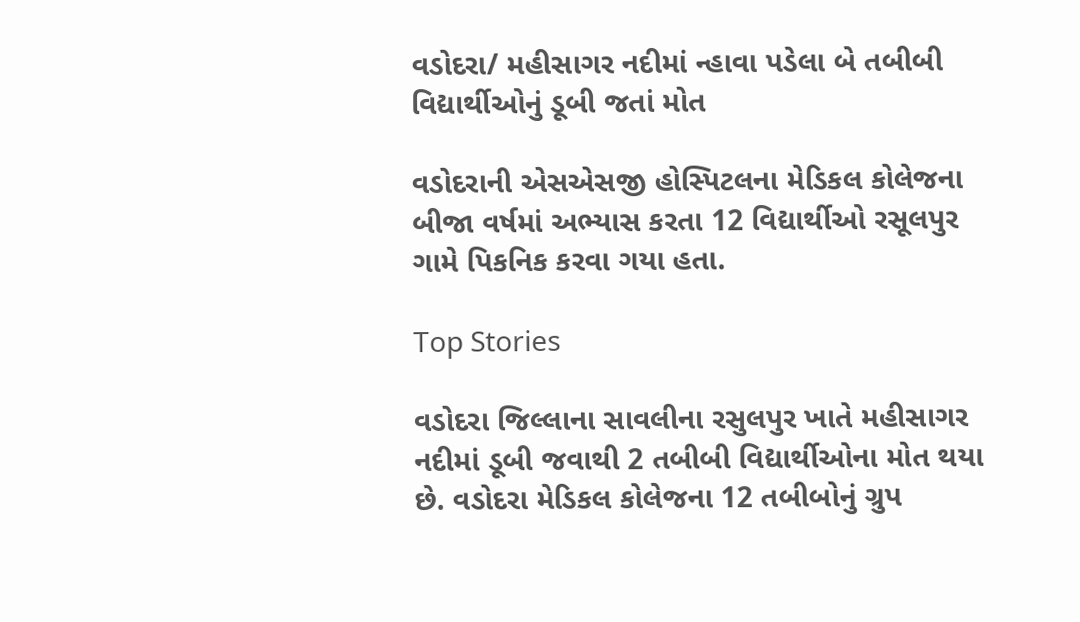વડોદરા/ મહીસાગર નદીમાં ન્હાવા પડેલા બે તબીબી વિદ્યાર્થીઓનું ડૂબી જતાં મોત

વડોદરાની એસએસજી હોસ્પિટલના મેડિકલ કોલેજના બીજા વર્ષમાં અભ્યાસ કરતા 12 વિદ્યાર્થીઓ રસૂલપુર ગામે પિકનિક કરવા ગયા હતા.

Top Stories

વડોદરા જિલ્લાના સાવલીના રસુલપુર ખાતે મહીસાગર નદીમાં ડૂબી જવાથી 2 તબીબી વિદ્યાર્થીઓના મોત થયા છે. વડોદરા મેડિકલ કોલેજના 12 તબીબોનું ગ્રુપ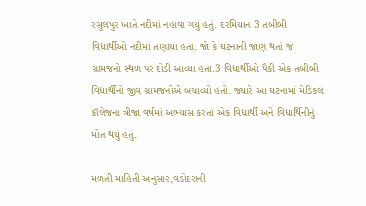રસુલપુર ખાતે નદીમાં નહાવા ગયું હતું. દરમિયાન 3 તબીબી વિદ્યાર્થીઓ નદીમાં તણાયા હતા. જો કે ઘટનાની જાણ થતાં જ ગ્રામજનો સ્થળ પર દોડી આવ્યા હતા.3 વિદ્યાર્થીઓ પૈકી એક તબીબી વિદ્યાર્થીનો જીવ ગ્રામજનોએ બચાવ્યો હતો. જ્યારે આ ઘટનામાં મેડિકલ કૉલેજના ત્રીજા વર્ષમાં અભ્યાસ કરતાં એક વિદ્યાર્થી અને વિદ્યાર્થિનીનું મોત થયું હતું.

મળતી માહિતી અનુસાર,વડોદરાની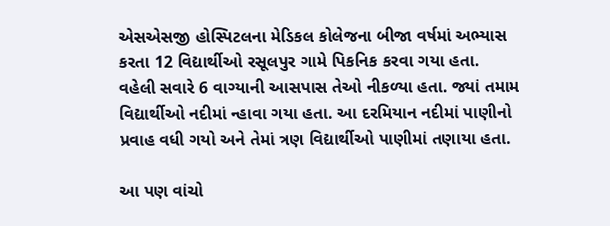એસએસજી હોસ્પિટલના મેડિકલ કોલેજના બીજા વર્ષમાં અભ્યાસ કરતા 12 વિદ્યાર્થીઓ રસૂલપુર ગામે પિકનિક કરવા ગયા હતા. વહેલી સવારે 6 વાગ્યાની આસપાસ તેઓ નીકળ્યા હતા. જ્યાં તમામ વિદ્યાર્થીઓ નદીમાં ન્હાવા ગયા હતા. આ દરમિયાન નદીમાં પાણીનો પ્રવાહ વધી ગયો અને તેમાં ત્રણ વિદ્યાર્થીઓ પાણીમાં તણાયા હતા.

આ પણ વાંચો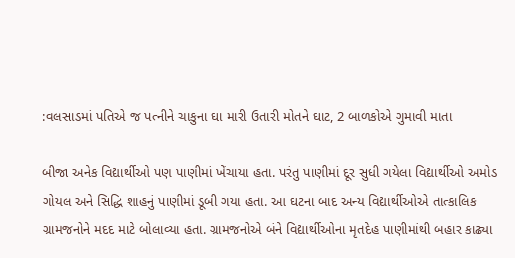:વલસાડમાં પતિએ જ પત્નીને ચાકુના ઘા મારી ઉતારી મોતને ઘાટ, 2 બાળકોએ ગુમાવી માતા

બીજા અનેક વિદ્યાર્થીઓ પણ પાણીમાં ખેંચાયા હતા. પરંતુ પાણીમાં દૂર સુધી ગયેલા વિદ્યાર્થીઓ અમોડ ગોયલ અને સિદ્ધિ શાહનું પાણીમાં ડૂબી ગયા હતા. આ ઘટના બાદ અન્ય વિદ્યાર્થીઓએ તાત્કાલિક ગ્રામજનોને મદદ માટે બોલાવ્યા હતા. ગ્રામજનોએ બંને વિદ્યાર્થીઓના મૃતદેહ પાણીમાંથી બહાર કાઢ્યા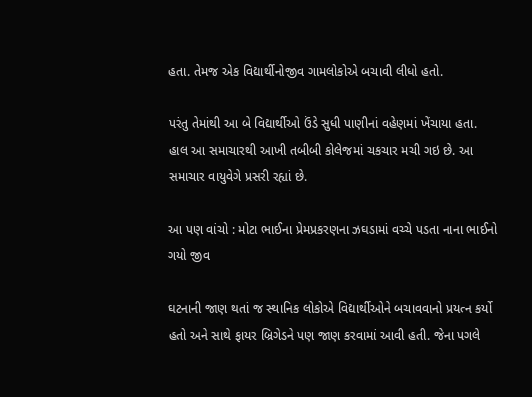હતા. તેમજ એક વિદ્યાર્થીનોજીવ ગામલોકોએ બચાવી લીધો હતો.

પરંતુ તેમાંથી આ બે વિદ્યાર્થીઓ ઉંડે સુધી પાણીનાં વહેણમાં ખેંચાયા હતા. હાલ આ સમાચારથી આખી તબીબી કોલેજમાં ચકચાર મચી ગઇ છે. આ સમાચાર વાયુવેગે પ્રસરી રહ્યાં છે.

આ પણ વાંચો : મોટા ભાઈના પ્રેમપ્રકરણના ઝઘડામાં વચ્ચે પડતા નાના ભાઈનો ગયો જીવ

ઘટનાની જાણ થતાં જ સ્થાનિક લોકોએ વિદ્યાર્થીઓને બચાવવાનો પ્રયત્ન કર્યો હતો અને સાથે ફાયર બ્રિગેડને પણ જાણ કરવામાં આવી હતી. જેના પગલે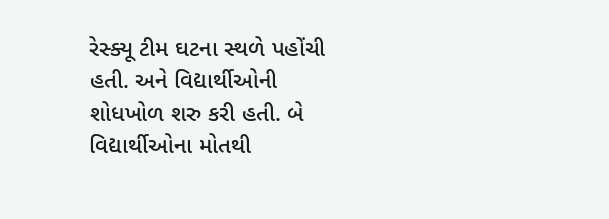રેસ્ક્યૂ ટીમ ઘટના સ્થળે પહોંચી હતી. અને વિદ્યાર્થીઓની શોધખોળ શરુ કરી હતી. બે વિદ્યાર્થીઓના મોતથી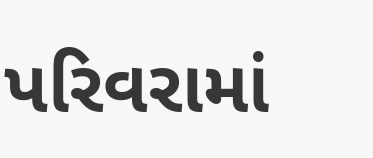પરિવરામાં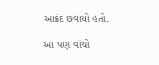આક્રંદ છવાયો હતો.

આ પણ વાંચો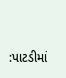:પાટડીમાં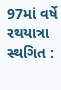97માં વર્ષે રથયાત્રા સ્થગિત :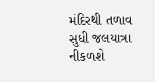મંદિરથી તળાવ સુધી જલયાત્રા નીકળશે